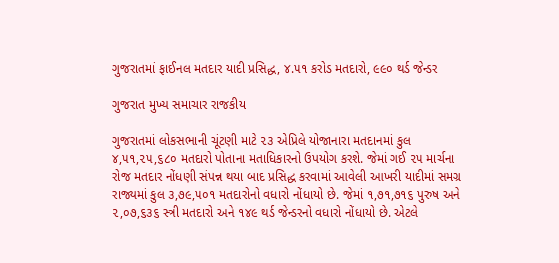ગુજરાતમાં ફાઈનલ મતદાર યાદી પ્રસિદ્ધ, ૪.૫૧ કરોડ મતદારો, ૯૯૦ થર્ડ જેન્ડર

ગુજરાત મુખ્ય સમાચાર રાજકીય

ગુજરાતમાં લોકસભાની ચૂંટણી માટે ૨૩ એપ્રિલે યોજાનારા મતદાનમાં કુલ ૪,૫૧,૨૫,૬૮૦ મતદારો પોતાના મતાધિકારનો ઉપયોગ કરશે. જેમાં ગઈ ૨૫ માર્ચના રોજ મતદાર નોંધણી સંપન્ન થયા બાદ પ્રસિદ્ધ કરવામાં આવેલી આખરી યાદીમાં સમગ્ર રાજ્યમાં કુલ ૩,૭૯,૫૦૧ મતદારોનો વધારો નોંધાયો છે. જેમાં ૧,૭૧,૭૧૬ પુરુષ અને ૨,૦૭,૬૩૬ સ્ત્રી મતદારો અને ૧૪૯ થર્ડ જેન્ડરનો વધારો નોંધાયો છે. એટલે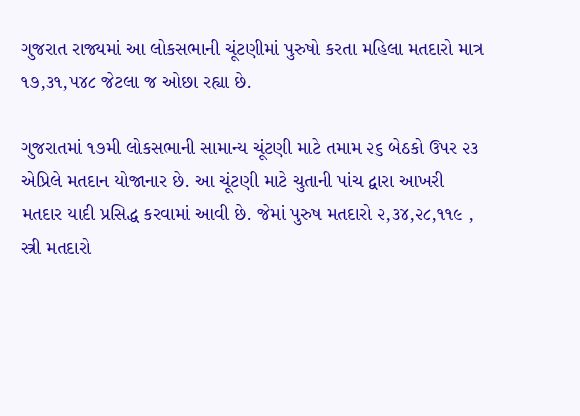ગુજરાત રાજ્યમાં આ લોકસભાની ચૂંટણીમાં પુરુષો કરતા મહિલા મતદારો માત્ર ૧૭,૩૧,૫૪૮ જેટલા જ ઓછા રહ્યા છે.

ગુજરાતમાં ૧૭મી લોકસભાની સામાન્ય ચૂંટણી માટે તમામ ૨૬ બેઠકો ઉપર ૨૩ એપ્રિલે મતદાન યોજાનાર છે. આ ચૂંટણી માટે ચુતાની પાંચ દ્વારા આખરી મતદાર યાદી પ્રસિદ્ધ કરવામાં આવી છે. જેમાં પુરુષ મતદારો ૨,૩૪,૨૮,૧૧૯ , સ્ત્રી મતદારો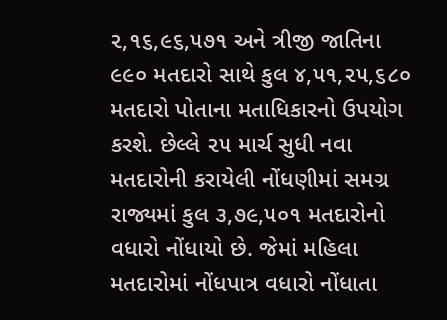૨,૧૬,૯૬,૫૭૧ અને ત્રીજી જાતિના ૯૯૦ મતદારો સાથે કુલ ૪,૫૧,૨૫,૬૮૦ મતદારો પોતાના મતાધિકારનો ઉપયોગ કરશે. છેલ્લે ૨૫ માર્ચ સુધી નવા મતદારોની કરાયેલી નોંધણીમાં સમગ્ર રાજ્યમાં કુલ ૩,૭૯,૫૦૧ મતદારોનો વધારો નોંધાયો છે. જેમાં મહિલા મતદારોમાં નોંધપાત્ર વધારો નોંધાતા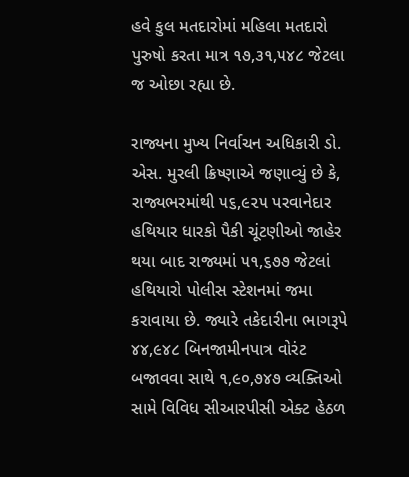હવે કુલ મતદારોમાં મહિલા મતદારો પુરુષો કરતા માત્ર ૧૭,૩૧,૫૪૮ જેટલા જ ઓછા રહ્યા છે.

રાજ્યના મુખ્ય નિર્વાચન અધિકારી ડો. એસ. મુરલી ક્રિષ્ણાએ જણાવ્યું છે કે, રાજ્યભરમાંથી ૫૬,૯૨૫ પરવાનેદાર હથિયાર ધારકો પૈકી ચૂંટણીઓ જાહેર થયા બાદ રાજ્યમાં ૫૧,૬૭૭ જેટલાં હથિયારો પોલીસ સ્ટેશનમાં જમા કરાવાયા છે. જ્યારે તકેદારીના ભાગરૂપે ૪૪,૯૪૮ બિનજામીનપાત્ર વોરંટ બજાવવા સાથે ૧,૯૦,૭૪૭ વ્યક્તિઓ સામે વિવિધ સીઆરપીસી એક્ટ હેઠળ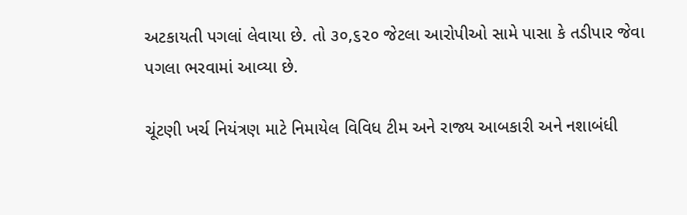અટકાયતી પગલાં લેવાયા છે. તો ૩૦,૬૨૦ જેટલા આરોપીઓ સામે પાસા કે તડીપાર જેવા પગલા ભરવામાં આવ્યા છે.

ચૂંટણી ખર્ચ નિયંત્રણ માટે નિમાયેલ વિવિધ ટીમ અને રાજ્ય આબકારી અને નશાબંધી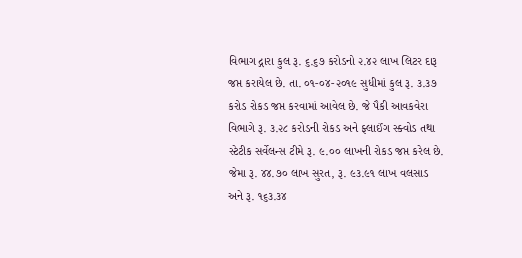વિભાગ દ્ગારા કુલ રૂ. ૬.૬૭ કરોડનો ૨.૪૨ લાખ લિટર દારૂ જપ્ત કરાયેલ છે. તા. ૦૧-૦૪-૨૦૧૯ સુધીમાં કુલ રૂ. ૩.૩૭ કરોડ રોકડ જપ્ત કરવામાં આવેલ છે. જે પૈકી આવકવેરા વિભાગે રૂ. ૩.૨૮ કરોડની રોકડ અને ફ્લાઈંગ સ્ક્વોડ તથા સ્ટેટીક સર્વેલન્સ ટીમે રૂ. ૯.૦૦ લાખની રોકડ જપ્ત કરેલ છે. જેમા રૂ. ૪૪.૭૦ લાખ સુરત, રૂ. ૯૩.૯૧ લાખ વલસાડ અને રૂ. ૧૬૩.૩૪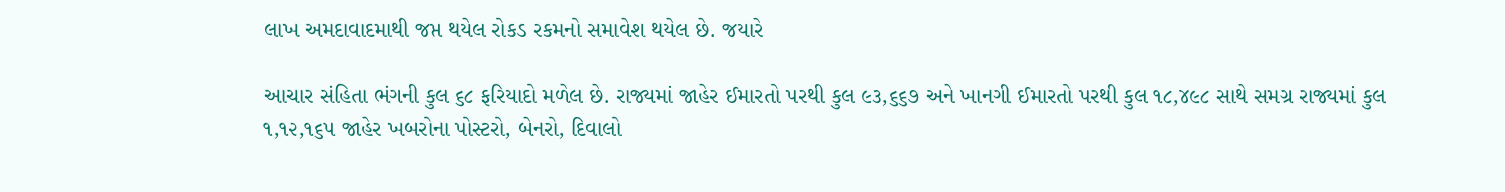લાખ અમદાવાદમાથી જપ્ત થયેલ રોકડ રકમનો સમાવેશ થયેલ છે. જયારે

આચાર સંહિતા ભંગની કુલ ૬૮ ફરિયાદો મળેલ છે. રાજ્યમાં જાહેર ઈમારતો પરથી કુલ ૯૩,૬૬૭ અને ખાનગી ઈમારતો પરથી કુલ ૧૮,૪૯૮ સાથે સમગ્ર રાજ્યમાં કુલ ૧,૧૨,૧૬૫ જાહેર ખબરોના પોસ્ટરો, બેનરો, દિવાલો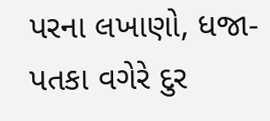પરના લખાણો, ધજા-પતકા વગેરે દુર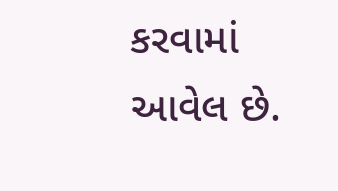કરવામાં આવેલ છે.